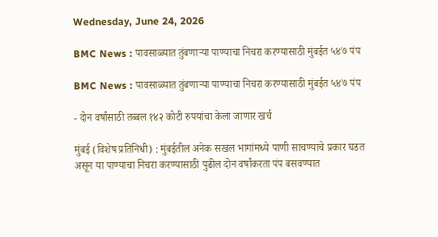Wednesday, June 24, 2026

BMC News : पावसाळ्यात तुंबणाऱ्या पाण्याचा निचरा करण्यासाठी मुंबईत ५४७ पंप

BMC News : पावसाळ्यात तुंबणाऱ्या पाण्याचा निचरा करण्यासाठी मुंबईत ५४७ पंप

- दोन वर्षांसाठी तब्बल १४२ कोटी रुपयांचा केला जाणार खर्च

मुंबई (विशेष प्रतिनिधी) : मुंबईतील अनेक सखल भागांमध्ये पाणी साचण्याचे प्रकार घडत असून या पाण्याचा निचरा करण्यासाठी पुढील दोन वर्षांकरता पंप बसवण्यात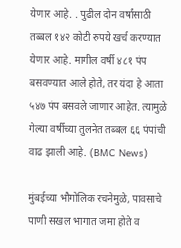येणार आहे. . पुढील दोन वर्षांसाठी तब्बल १४२ कोटी रुपये खर्च करण्यात येणार आहे. मागील वर्षी ४८१ पंप बसवण्यात आले होते, तर यंदा हे आता ५४७ पंप बसवले जाणार आहेत. त्यामुळे गेल्या वर्षीच्या तुलनेत तब्बल ६६ पंपांची वाढ झाली आहे. (BMC News)

मुंबईच्या भौगोलिक रचनेमुळे, पावसाचे पाणी सखल भागात जमा होते व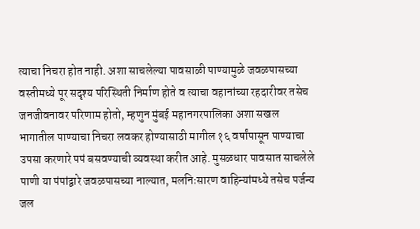त्याचा निचरा होत नाही. अशा साचलेल्या पावसाळी पाण्यामुळे जवळपासच्या वस्तीमध्ये पूर सदृश्य परिस्थिती निर्माण होते व त्याचा वहानांच्या रहदारीवर तसेच जनजीवनावर परिणाम होतो, म्हणुन मुंबई महानगरपालिका अशा सखल भागातील पाण्याचा निचरा लवकर होण्यासाठी मागील १६ वर्षांपासून पाण्याचा उपसा करणारे पपं बसवण्याची व्यवस्था करीत आहे. मुसळधार पावसात साचलेले पाणी या पंपांद्वारे जवळपासच्या नाल्यात, मलनिःसारण वाहिन्यांमध्ये तसेच पर्जन्य जल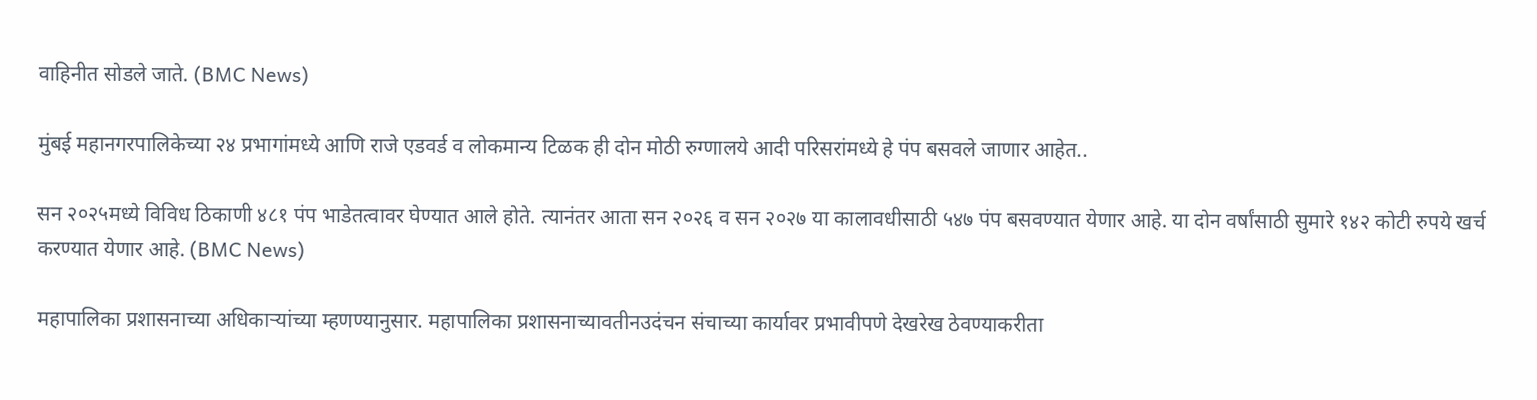वाहिनीत सोडले जाते. (BMC News)

मुंबई महानगरपालिकेच्या २४ प्रभागांमध्ये आणि राजे एडवर्ड व लोकमान्य टिळक ही दोन मोठी रुग्णालये आदी परिसरांमध्ये हे पंप बसवले जाणार आहेत..

सन २०२५मध्ये विविध ठिकाणी ४८१ पंप भाडेतत्वावर घेण्यात आले होते. त्यानंतर आता सन २०२६ व सन २०२७ या कालावधीसाठी ५४७ पंप बसवण्यात येणार आहे. या दोन वर्षांसाठी सुमारे १४२ कोटी रुपये खर्च करण्यात येणार आहे. (BMC News)

महापालिका प्रशासनाच्या अधिकाऱ्यांच्या म्हणण्यानुसार. महापालिका प्रशासनाच्यावतीनउदंचन संचाच्या कार्यावर प्रभावीपणे देखरेख ठेवण्याकरीता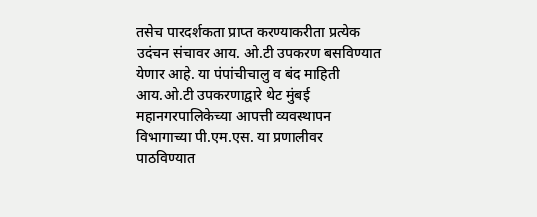तसेच पारदर्शकता प्राप्त करण्याकरीता प्रत्येक उदंचन संचावर आय. ओ.टी उपकरण बसविण्यात येणार आहे. या पंपांचीचालु व बंद माहिती आय.ओ.टी उपकरणाद्वारे थेट मुंबई महानगरपालिकेच्या आपत्ती व्यवस्थापन विभागाच्या पी.एम.एस. या प्रणालीवर पाठविण्यात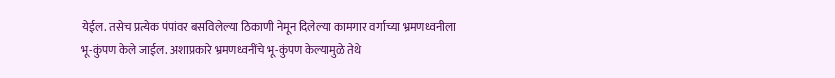येईल. तसेच प्रत्येक पंपांवर बसविलेल्या ठिकाणी नेमून दिलेल्या कामगार वर्गाच्या भ्रमणध्वनीला भू-कुंपण केले जाईल. अशाप्रकारे भ्रमणध्वनींचे भू-कुंपण केल्यामुळे तेथे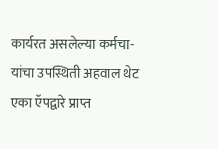कार्यरत असलेल्या कर्मचा-यांचा उपस्थिती अहवाल थेट एका ऍपद्वारे प्राप्त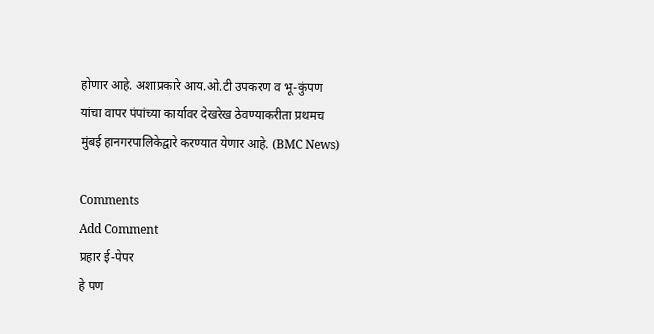होणार आहे. अशाप्रकारे आय.ओ.टी उपकरण व भू-कुंपण यांचा वापर पंपांच्या कार्यावर देखरेख ठेवण्याकरीता प्रथमच मुंबई हानगरपालिकेद्वारे करण्यात येणार आहे. (BMC News)

Comments
Add Comment
प्रहार ई-पेपर
हे पण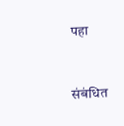पहा


संबंधित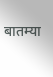बातम्या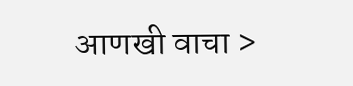आणखी वाचा >